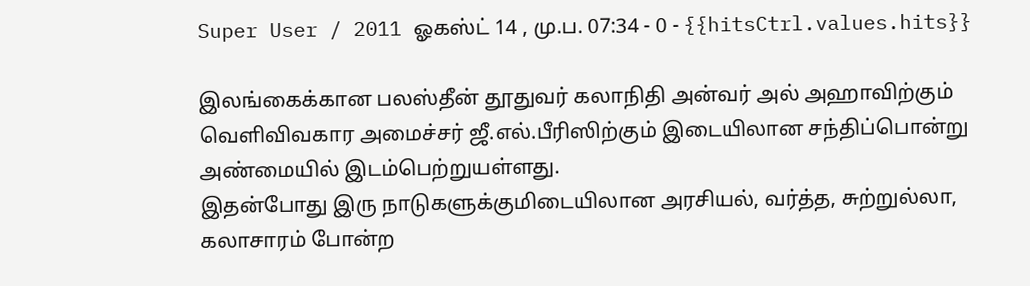Super User / 2011 ஓகஸ்ட் 14 , மு.ப. 07:34 - 0 - {{hitsCtrl.values.hits}}

இலங்கைக்கான பலஸ்தீன் தூதுவர் கலாநிதி அன்வர் அல் அஹாவிற்கும் வெளிவிவகார அமைச்சர் ஜீ.எல்.பீரிஸிற்கும் இடையிலான சந்திப்பொன்று அண்மையில் இடம்பெற்றுயள்ளது.
இதன்போது இரு நாடுகளுக்குமிடையிலான அரசியல், வர்த்த, சுற்றுல்லா, கலாசாரம் போன்ற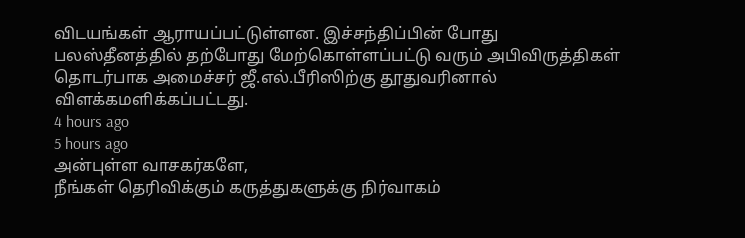விடயங்கள் ஆராயப்பட்டுள்ளன. இச்சந்திப்பின் போது பலஸ்தீனத்தில் தற்போது மேற்கொள்ளப்பட்டு வரும் அபிவிருத்திகள் தொடர்பாக அமைச்சர் ஜீ.எல்.பீரிஸிற்கு தூதுவரினால் விளக்கமளிக்கப்பட்டது.
4 hours ago
5 hours ago
அன்புள்ள வாசகர்களே,
நீங்கள் தெரிவிக்கும் கருத்துகளுக்கு நிர்வாகம்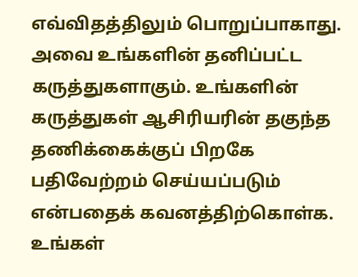எவ்விதத்திலும் பொறுப்பாகாது. அவை உங்களின் தனிப்பட்ட கருத்துகளாகும். உங்களின் கருத்துகள் ஆசிரியரின் தகுந்த தணிக்கைக்குப் பிறகே பதிவேற்றம் செய்யப்படும் என்பதைக் கவனத்திற்கொள்க. உங்கள்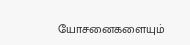யோசனைகளையும்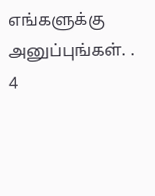எங்களுக்கு அனுப்புங்கள். .
4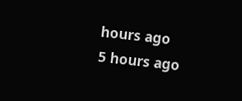hours ago
5 hours ago